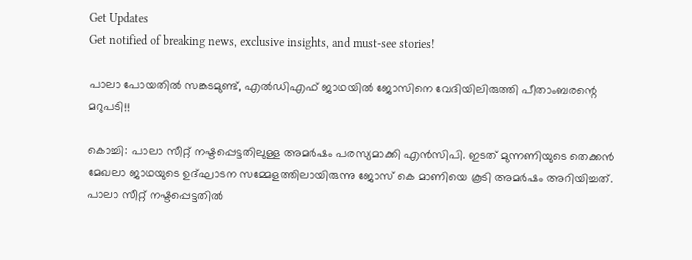Get Updates
Get notified of breaking news, exclusive insights, and must-see stories!

പാലാ പോയതില്‍ സങ്കടമുണ്ട്, എല്‍ഡിഎഫ് ജാഥയില്‍ ജോസിനെ വേദിയിലിരുത്തി പീതാംബരന്റെ മറുപടി!!

കൊച്ചി: പാലാ സീറ്റ് നഷ്ടപ്പെട്ടതിലുള്ള അമര്‍ഷം പരസ്യമാക്കി എന്‍സിപി. ഇടത് മുന്നണിയുടെ തെക്കന്‍ മേഖലാ ജാഥയുടെ ഉദ്ഘാടന സമ്മേളത്തിലായിരുന്നു ജോസ് കെ മാണിയെ കൂടി അമര്‍ഷം അറിയിച്ചത്. പാലാ സീറ്റ് നഷ്ടപ്പെട്ടതില്‍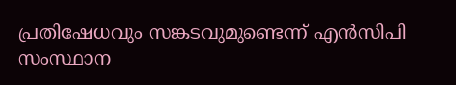പ്രതിഷേധവും സങ്കടവുമുണ്ടെന്ന് എന്‍സിപി സംസ്ഥാന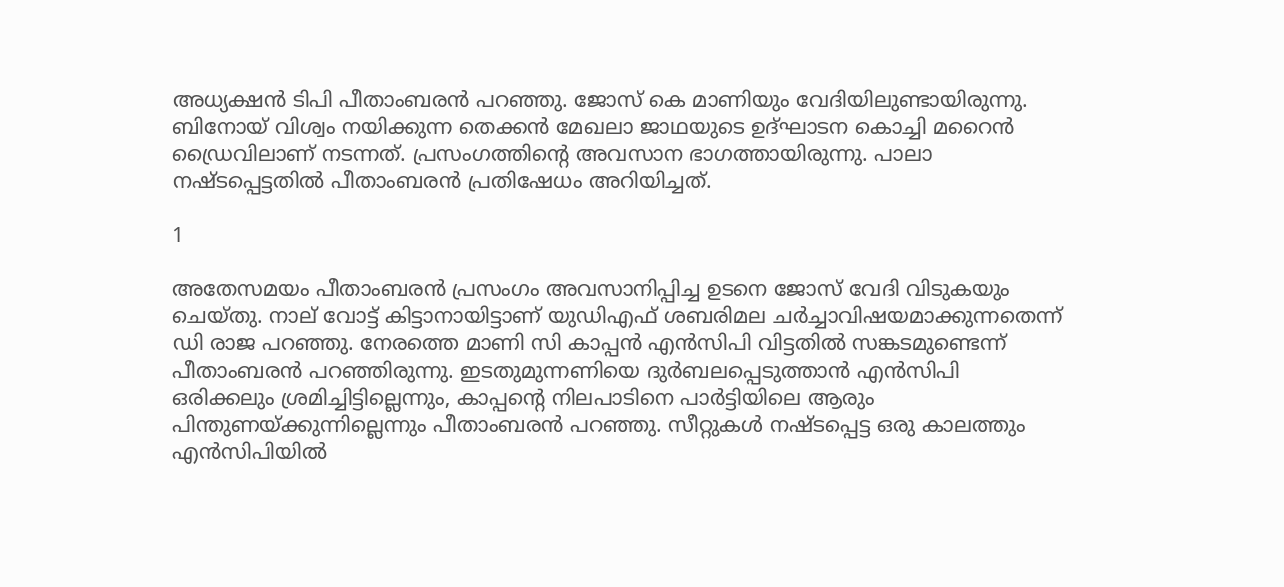അധ്യക്ഷന്‍ ടിപി പീതാംബരന്‍ പറഞ്ഞു. ജോസ് കെ മാണിയും വേദിയിലുണ്ടായിരുന്നു. ബിനോയ് വിശ്വം നയിക്കുന്ന തെക്കന്‍ മേഖലാ ജാഥയുടെ ഉദ്ഘാടന കൊച്ചി മറൈന്‍ ഡ്രൈവിലാണ് നടന്നത്. പ്രസംഗത്തിന്റെ അവസാന ഭാഗത്തായിരുന്നു. പാലാ നഷ്ടപ്പെട്ടതില്‍ പീതാംബരന്‍ പ്രതിഷേധം അറിയിച്ചത്.

1

അതേസമയം പീതാംബരന്‍ പ്രസംഗം അവസാനിപ്പിച്ച ഉടനെ ജോസ് വേദി വിടുകയും ചെയ്തു. നാല് വോട്ട് കിട്ടാനായിട്ടാണ് യുഡിഎഫ് ശബരിമല ചര്‍ച്ചാവിഷയമാക്കുന്നതെന്ന് ഡി രാജ പറഞ്ഞു. നേരത്തെ മാണി സി കാപ്പന്‍ എന്‍സിപി വിട്ടതില്‍ സങ്കടമുണ്ടെന്ന് പീതാംബരന്‍ പറഞ്ഞിരുന്നു. ഇടതുമുന്നണിയെ ദുര്‍ബലപ്പെടുത്താന്‍ എന്‍സിപി ഒരിക്കലും ശ്രമിച്ചിട്ടില്ലെന്നും, കാപ്പന്റെ നിലപാടിനെ പാര്‍ട്ടിയിലെ ആരും പിന്തുണയ്ക്കുന്നില്ലെന്നും പീതാംബരന്‍ പറഞ്ഞു. സീറ്റുകള്‍ നഷ്ടപ്പെട്ട ഒരു കാലത്തും എന്‍സിപിയില്‍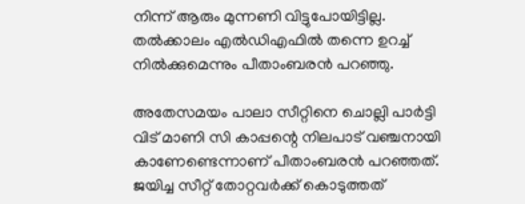നിന്ന് ആരും മുന്നണി വിട്ടുപോയിട്ടില്ല. തല്‍ക്കാലം എല്‍ഡിഎഫില്‍ തന്നെ ഉറച്ച് നില്‍ക്കുമെന്നും പീതാംബരന്‍ പറഞ്ഞു.

അതേസമയം പാലാ സീറ്റിനെ ചൊല്ലി പാര്‍ട്ടി വിട് മാണി സി കാപ്പന്റെ നിലപാട് വഞ്ചനായി കാണേണ്ടെന്നാണ് പീതാംബരന്‍ പറഞ്ഞത്. ജയിച്ച സീറ്റ് തോറ്റവര്‍ക്ക് കൊടുത്തത്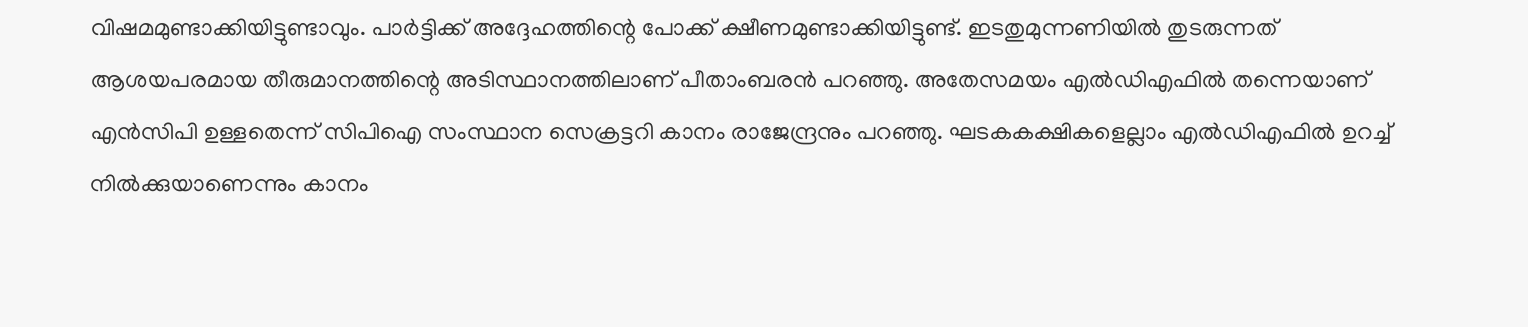വിഷമമുണ്ടാക്കിയിട്ടുണ്ടാവും. പാര്‍ട്ടിക്ക് അദ്ദേഹത്തിന്റെ പോക്ക് ക്ഷീണമുണ്ടാക്കിയിട്ടുണ്ട്. ഇടതുമുന്നണിയില്‍ തുടരുന്നത് ആശയപരമായ തീരുമാനത്തിന്റെ അടിസ്ഥാനത്തിലാണ് പീതാംബരന്‍ പറഞ്ഞു. അതേസമയം എല്‍ഡിഎഫില്‍ തന്നെയാണ് എന്‍സിപി ഉള്ളതെന്ന് സിപിഐ സംസ്ഥാന സെക്രട്ടറി കാനം രാജേന്ദ്രനും പറഞ്ഞു. ഘടകകക്ഷികളെല്ലാം എല്‍ഡിഎഫില്‍ ഉറച്ച് നില്‍ക്കുയാണെന്നും കാനം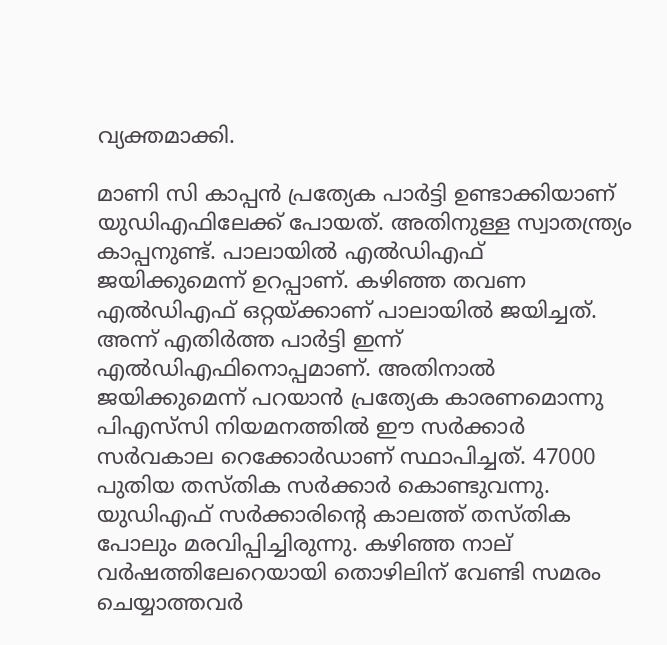വ്യക്തമാക്കി.

മാണി സി കാപ്പന്‍ പ്രത്യേക പാര്‍ട്ടി ഉണ്ടാക്കിയാണ് യുഡിഎഫിലേക്ക് പോയത്. അതിനുള്ള സ്വാതന്ത്ര്യം കാപ്പനുണ്ട്. പാലായില്‍ എല്‍ഡിഎഫ് ജയിക്കുമെന്ന് ഉറപ്പാണ്. കഴിഞ്ഞ തവണ എല്‍ഡിഎഫ് ഒറ്റയ്ക്കാണ് പാലായില്‍ ജയിച്ചത്. അന്ന് എതിര്‍ത്ത പാര്‍ട്ടി ഇന്ന് എല്‍ഡിഎഫിനൊപ്പമാണ്. അതിനാല്‍ ജയിക്കുമെന്ന് പറയാന്‍ പ്രത്യേക കാരണമൊന്നു പിഎസ്‌സി നിയമനത്തില്‍ ഈ സര്‍ക്കാര്‍ സര്‍വകാല റെക്കോര്‍ഡാണ് സ്ഥാപിച്ചത്. 47000 പുതിയ തസ്തിക സര്‍ക്കാര്‍ കൊണ്ടുവന്നു. യുഡിഎഫ് സര്‍ക്കാരിന്റെ കാലത്ത് തസ്തിക പോലും മരവിപ്പിച്ചിരുന്നു. കഴിഞ്ഞ നാല് വര്‍ഷത്തിലേറെയായി തൊഴിലിന് വേണ്ടി സമരം ചെയ്യാത്തവര്‍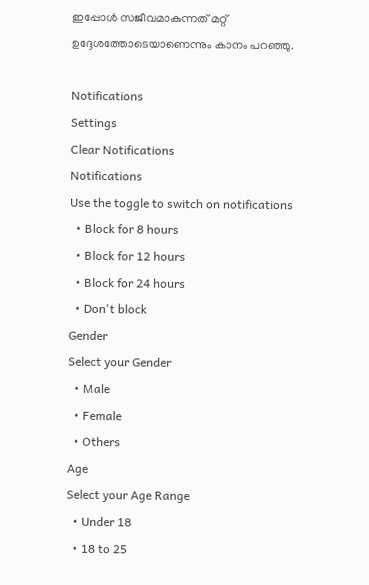ഇപ്പോള്‍ സജീവമാകുന്നത് മറ്റ് ഉദ്ദേശത്തോടെയാണെന്നും കാനം പറഞ്ഞു.

Notifications
Settings
Clear Notifications
Notifications
Use the toggle to switch on notifications
  • Block for 8 hours
  • Block for 12 hours
  • Block for 24 hours
  • Don't block
Gender
Select your Gender
  • Male
  • Female
  • Others
Age
Select your Age Range
  • Under 18
  • 18 to 25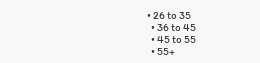• 26 to 35
  • 36 to 45
  • 45 to 55
  • 55+